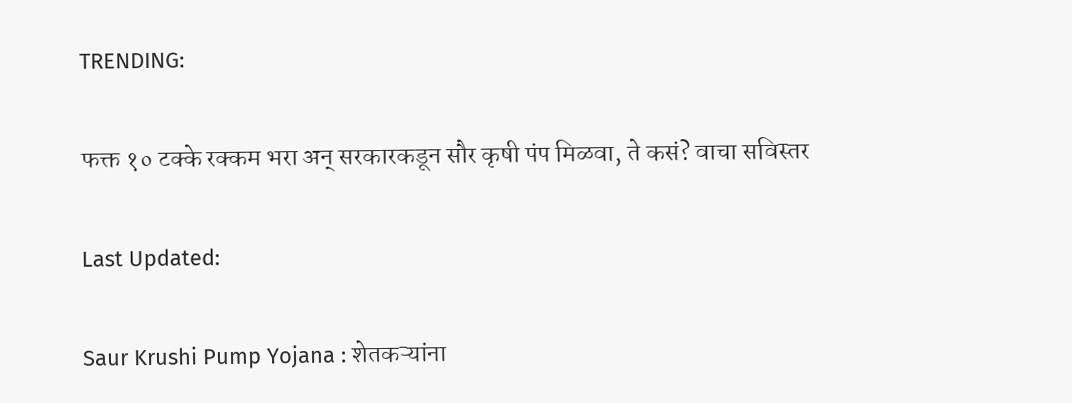TRENDING:

फक्त १० टक्के रक्कम भरा अन् सरकारकडून सौर कृषी पंप मिळवा, ते कसं? वाचा सविस्तर

Last Updated:

Saur Krushi Pump Yojana : शेतकऱ्यांना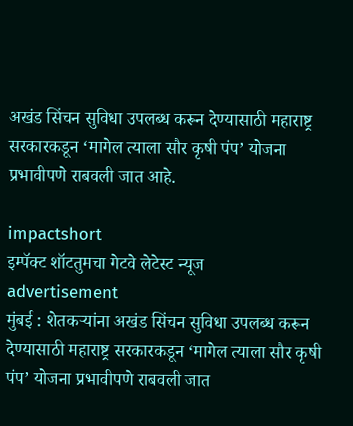अखंड सिंचन सुविधा उपलब्ध करून देण्यासाठी महाराष्ट्र सरकारकडून ‘मागेल त्याला सौर कृषी पंप’ योजना प्रभावीपणे राबवली जात आहे.

impactshort
इम्पॅक्ट शॉटतुमचा गेटवे लेटेस्ट न्यूज
advertisement
मुंबई : शेतकऱ्यांना अखंड सिंचन सुविधा उपलब्ध करून देण्यासाठी महाराष्ट्र सरकारकडून ‘मागेल त्याला सौर कृषी पंप’ योजना प्रभावीपणे राबवली जात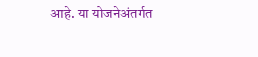आहे. या योजनेअंतर्गत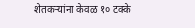शेतकऱ्यांना केवळ १० टक्के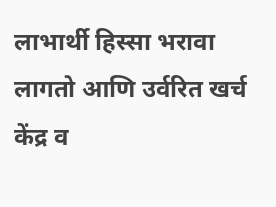लाभार्थी हिस्सा भरावा लागतो आणि उर्वरित खर्च केंद्र व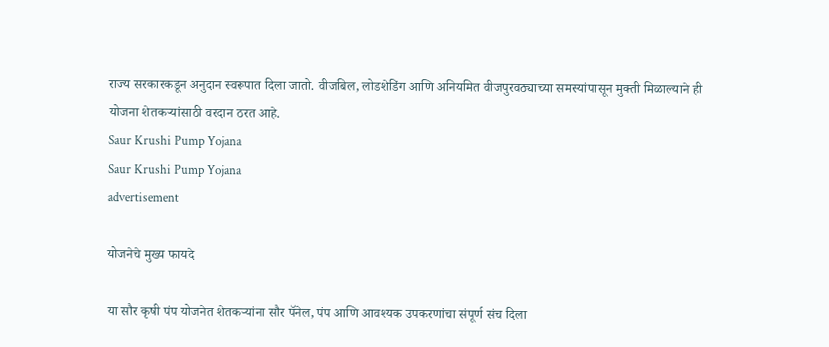राज्य सरकारकडून अनुदान स्वरूपात दिला जातो. वीजबिल, लोडशेडिंग आणि अनियमित वीजपुरवठ्याच्या समस्यांपासून मुक्ती मिळाल्याने ही योजना शेतकऱ्यांसाठी वरदान ठरत आहे.
Saur Krushi Pump Yojana
Saur Krushi Pump Yojana
advertisement

योजनेचे मुख्य फायदे

या सौर कृषी पंप योजनेत शेतकऱ्यांना सौर पॅनेल, पंप आणि आवश्यक उपकरणांचा संपूर्ण संच दिला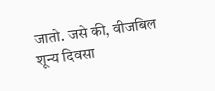जातो. जसे की, वीजबिल शून्य दिवसा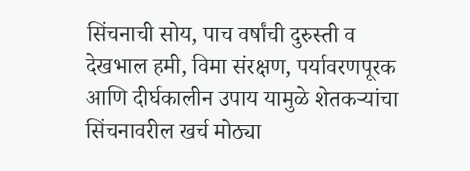सिंचनाची सोय, पाच वर्षांची दुरुस्ती व देखभाल हमी, विमा संरक्षण, पर्यावरणपूरक आणि दीर्घकालीन उपाय यामुळे शेतकऱ्यांचा सिंचनावरील खर्च मोठ्या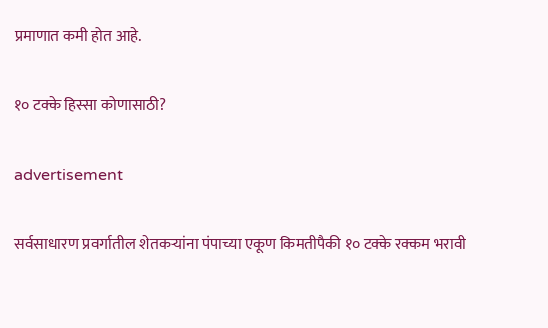प्रमाणात कमी होत आहे.

१० टक्के हिस्सा कोणासाठी?

advertisement

सर्वसाधारण प्रवर्गातील शेतकऱ्यांना पंपाच्या एकूण किमतीपैकी १० टक्के रक्कम भरावी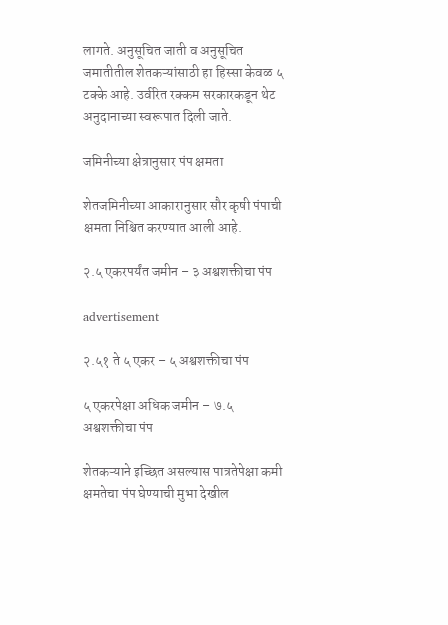लागते. अनुसूचित जाती व अनुसूचित जमातीतील शेतकऱ्यांसाठी हा हिस्सा केवळ ५ टक्के आहे. उर्वरित रक्कम सरकारकडून थेट अनुदानाच्या स्वरूपात दिली जाते.

जमिनीच्या क्षेत्रानुसार पंप क्षमता

शेतजमिनीच्या आकारानुसार सौर कृषी पंपाची क्षमता निश्चित करण्यात आली आहे.

२.५ एकरपर्यंत जमीन – ३ अश्वशक्तीचा पंप

advertisement

२.५१ ते ५ एकर – ५ अश्वशक्तीचा पंप

५ एकरपेक्षा अधिक जमीन – ७.५ अश्वशक्तीचा पंप

शेतकऱ्याने इच्छित असल्यास पात्रतेपेक्षा कमी क्षमतेचा पंप घेण्याची मुभा देखील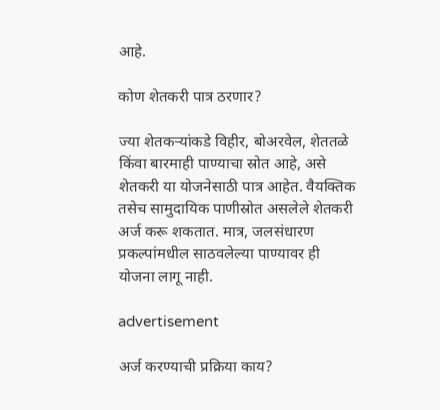आहे.

कोण शेतकरी पात्र ठरणार?

ज्या शेतकऱ्यांकडे विहीर, बोअरवेल, शेततळे किंवा बारमाही पाण्याचा स्रोत आहे, असे शेतकरी या योजनेसाठी पात्र आहेत. वैयक्तिक तसेच सामुदायिक पाणीस्रोत असलेले शेतकरी अर्ज करू शकतात. मात्र, जलसंधारण प्रकल्पांमधील साठवलेल्या पाण्यावर ही योजना लागू नाही.

advertisement

अर्ज करण्याची प्रक्रिया काय?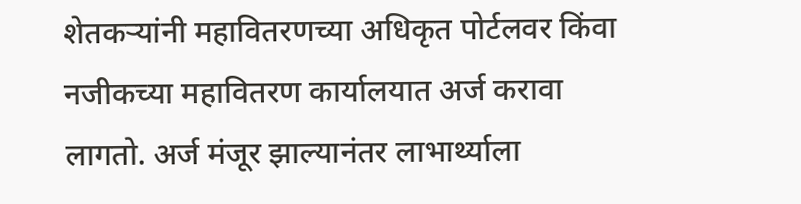शेतकऱ्यांनी महावितरणच्या अधिकृत पोर्टलवर किंवा नजीकच्या महावितरण कार्यालयात अर्ज करावा लागतो. अर्ज मंजूर झाल्यानंतर लाभार्थ्याला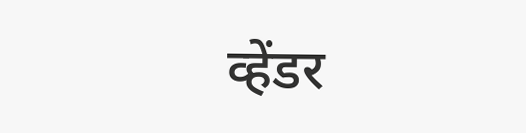व्हेंडर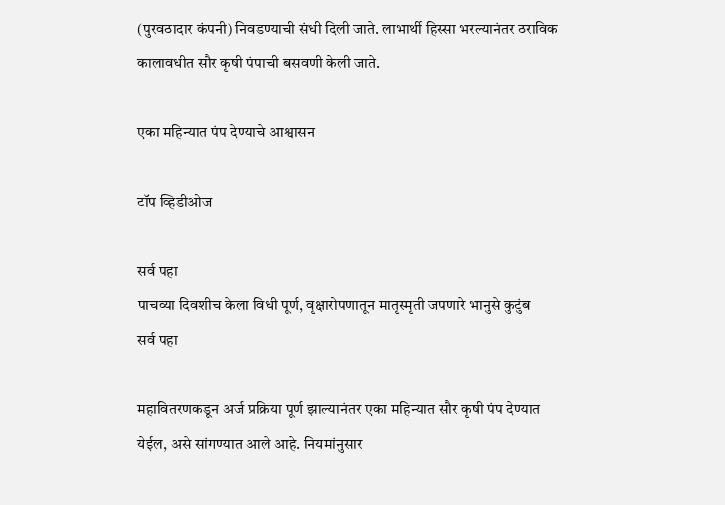(पुरवठादार कंपनी) निवडण्याची संधी दिली जाते. लाभार्थी हिस्सा भरल्यानंतर ठराविक कालावधीत सौर कृषी पंपाची बसवणी केली जाते.

एका महिन्यात पंप देण्याचे आश्वासन

टॉप व्हिडीओज

सर्व पहा
पाचव्या दिवशीच केला विधी पूर्ण, वृक्षारोपणातून मातृस्मृती जपणारे भानुसे कुटुंब
सर्व पहा

महावितरणकडून अर्ज प्रक्रिया पूर्ण झाल्यानंतर एका महिन्यात सौर कृषी पंप देण्यात येईल, असे सांगण्यात आले आहे. नियमांनुसार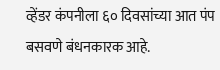व्हेंडर कंपनीला ६० दिवसांच्या आत पंप बसवणे बंधनकारक आहे.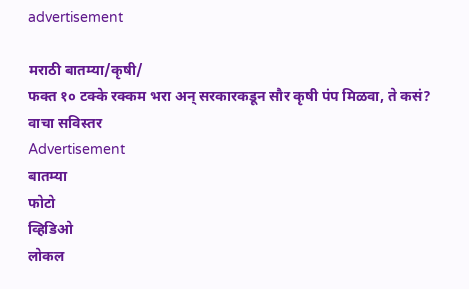advertisement

मराठी बातम्या/कृषी/
फक्त १० टक्के रक्कम भरा अन् सरकारकडून सौर कृषी पंप मिळवा, ते कसं? वाचा सविस्तर
Advertisement
बातम्या
फोटो
व्हिडिओ
लोकल